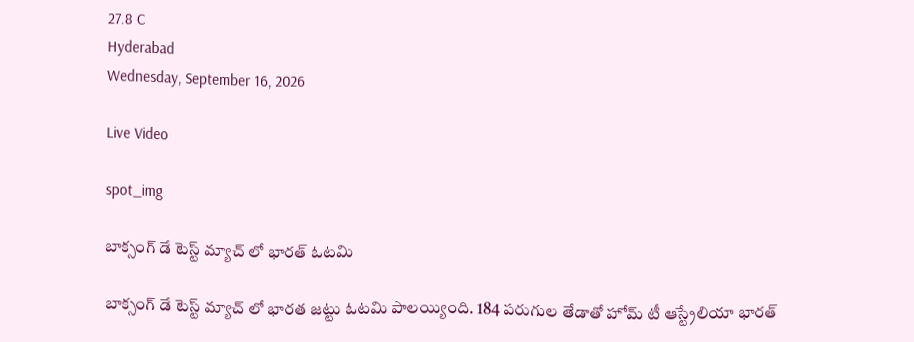27.8 C
Hyderabad
Wednesday, September 16, 2026

Live Video

spot_img

బాక్సంగ్ డే టెస్ట్ మ్యాచ్ లో భారత్ ఓటమి

బాక్సంగ్ డే టెస్ట్ మ్యాచ్ లో భారత జట్టు ఓటమి పాలయ్యింది. 184 పరుగుల తేడాతో హోమ్ టీ ఆస్ట్రేలియా భారత్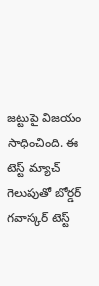జట్టుపై విజయం సాధించింది. ఈ టెస్ట్ మ్యాచ్ గెలుపుతో బోర్డర్ గవాస్కర్ టెస్ట్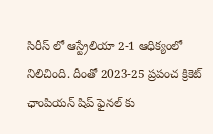సిరీస్ లో ఆస్ట్రేలియా 2-1 ఆధిక్యంలో నిలిచింది. దీంతో 2023-25 ప్రపంచ క్రికెట్ ఛాంపియన్ షిప్ ఫైనల్ కు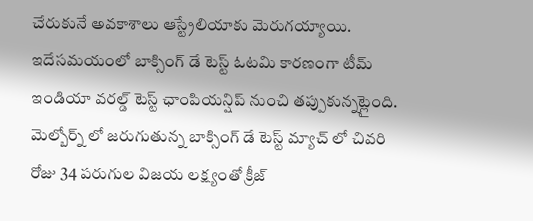చేరుకునే అవకాశాలు ఆస్ట్రేలియాకు మెరుగయ్యాయి. ఇదేసమయంలో బాక్సింగ్ డే టెస్ట్ ఓటమి కారణంగా టీమ్ ఇండియా వరల్డ్ టెస్ట్ ఛాంపియన్షిప్ నుంచి తప్పుకున్నట్లైంది. మెల్బోర్న్ లో జరుగుతున్న బాక్సింగ్ డే టెస్ట్ మ్యాచ్ లో చివరి రోజు 34 పరుగుల విజయ లక్ష్యంతో క్రీజ్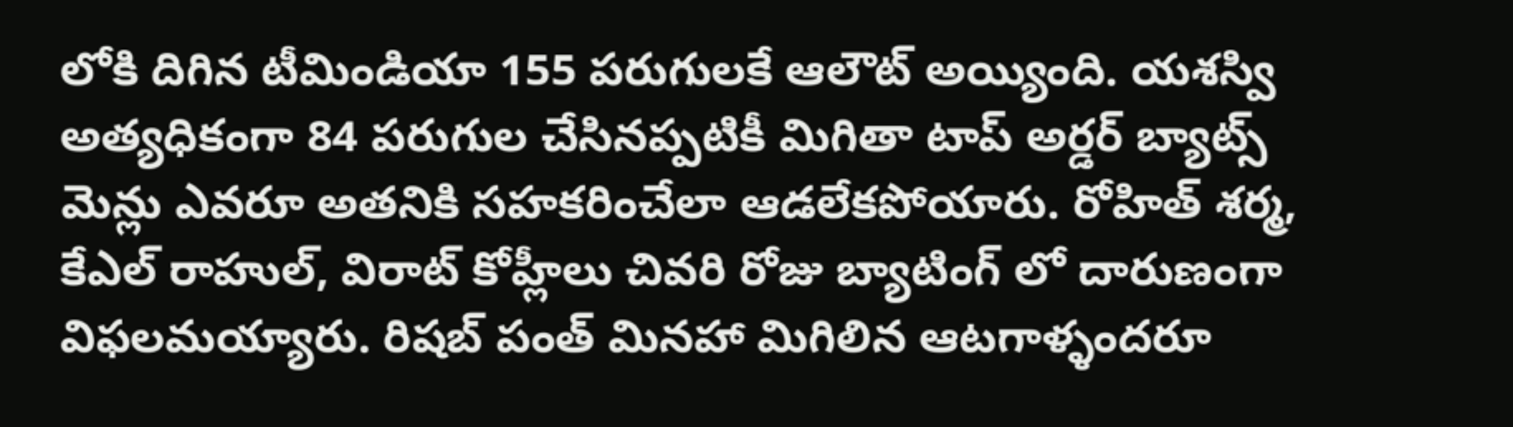లోకి దిగిన టీమిండియా 155 పరుగులకే ఆలౌట్ అయ్యింది. యశస్వి అత్యధికంగా 84 పరుగుల చేసినప్పటికీ మిగితా టాప్ అర్డర్ బ్యాట్స్ మెన్లు ఎవరూ అతనికి సహకరించేలా ఆడలేకపోయారు. రోహిత్ శర్మ, కేఎల్ రాహుల్, విరాట్ కోహ్లీలు చివరి రోజు బ్యాటింగ్ లో దారుణంగా విఫలమయ్యారు. రిషబ్ పంత్ మినహా మిగిలిన ఆటగాళ్ళందరూ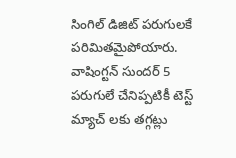సింగిల్ డిజిట్ పరుగులకే పరిమితమైపోయారు. వాషింగ్టన్ సుందర్ 5 పరుగులే చేనిప్పటికీ టెస్ట్ మ్యాచ్ లకు తగ్గట్లు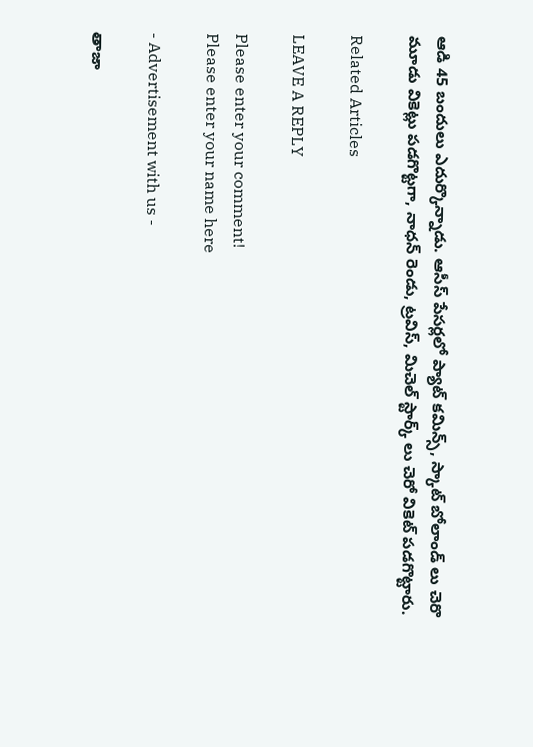ఆడి 45 బందులు ఎదుర్కొన్నాడు. ఆసీస్ పేసర్లలో ప్యాట్ కమిన్స్, స్కాట్ బోలాండ్ లు చెరొ మూడు వికెట్లు పడగొట్టగా, నాధన్ రెండు, ట్రవిస్, మిచెల్ స్టార్క్ లు చెరో వికెట్ పడగొట్టారు.

Related Articles

LEAVE A REPLY

Please enter your comment!
Please enter your name here

- Advertisement with us -

తాజా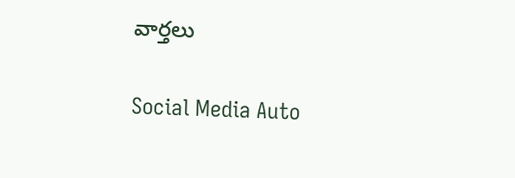వార్తలు

Social Media Auto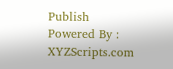Publish Powered By : XYZScripts.com